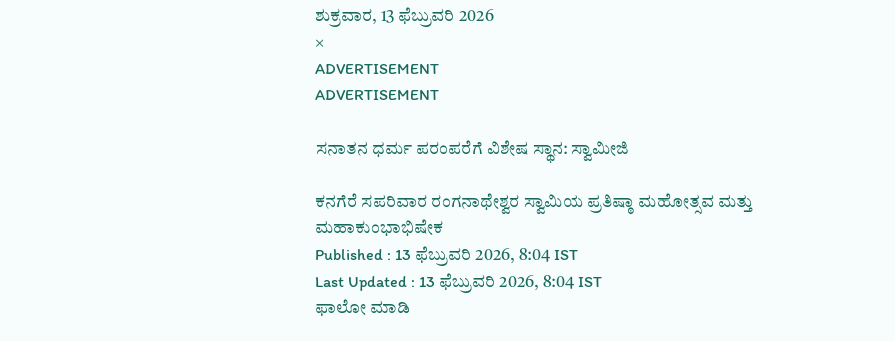ಶುಕ್ರವಾರ, 13 ಫೆಬ್ರುವರಿ 2026
×
ADVERTISEMENT
ADVERTISEMENT

ಸನಾತನ ಧರ್ಮ ಪರಂಪರೆಗೆ ವಿಶೇಷ ಸ್ಥಾನ: ಸ್ವಾಮೀಜಿ

ಕನಗೆರೆ ಸಪರಿವಾರ ರಂಗನಾಥೇಶ್ವರ ಸ್ವಾಮಿಯ ಪ್ರತಿಷ್ಠಾ ಮಹೋತ್ಸವ ಮತ್ತು ಮಹಾಕುಂಭಾಭಿಷೇಕ
Published : 13 ಫೆಬ್ರುವರಿ 2026, 8:04 IST
Last Updated : 13 ಫೆಬ್ರುವರಿ 2026, 8:04 IST
ಫಾಲೋ ಮಾಡಿ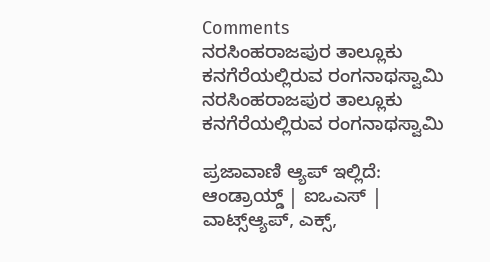Comments
ನರಸಿಂಹರಾಜಪುರ ತಾಲ್ಲೂಕು ಕನಗೆರೆಯಲ್ಲಿರುವ ರಂಗನಾಥಸ್ವಾಮಿ
ನರಸಿಂಹರಾಜಪುರ ತಾಲ್ಲೂಕು ಕನಗೆರೆಯಲ್ಲಿರುವ ರಂಗನಾಥಸ್ವಾಮಿ

ಪ್ರಜಾವಾಣಿ ಆ್ಯಪ್ ಇಲ್ಲಿದೆ: ಆಂಡ್ರಾಯ್ಡ್ | ಐಒಎಸ್ | ವಾಟ್ಸ್ಆ್ಯಪ್, ಎಕ್ಸ್,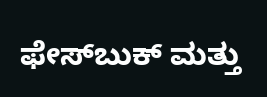ಫೇಸ್‌ಬುಕ್ ಮತ್ತು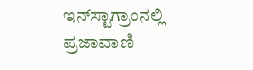ಇನ್‌ಸ್ಟಾಗ್ರಾಂನಲ್ಲಿ ಪ್ರಜಾವಾಣಿ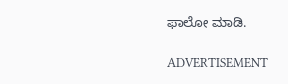ಫಾಲೋ ಮಾಡಿ.

ADVERTISEMENT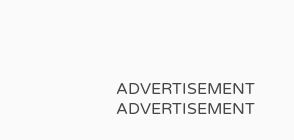ADVERTISEMENT
ADVERTISEMENT